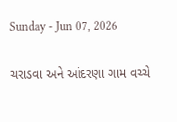Sunday - Jun 07, 2026

ચરાડવા અને આંદરણા ગામ વચ્ચે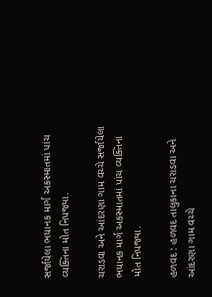સર્જાયેલા ભયાનક માર્ગ અકસ્માતમાં પાંચ વ્યક્તિના મોત નિપજ્યા.

ચરાડવા અને આંદરણા ગામ વચ્ચે સર્જાયેલા ભયાનક માર્ગ અકસ્માતમાં પાંચ વ્યક્તિના મોત નિપજ્યા.

હળવદ : હળવદ તાલુકાના ચરાડવા અને આંદરણા ગામ વચ્ચે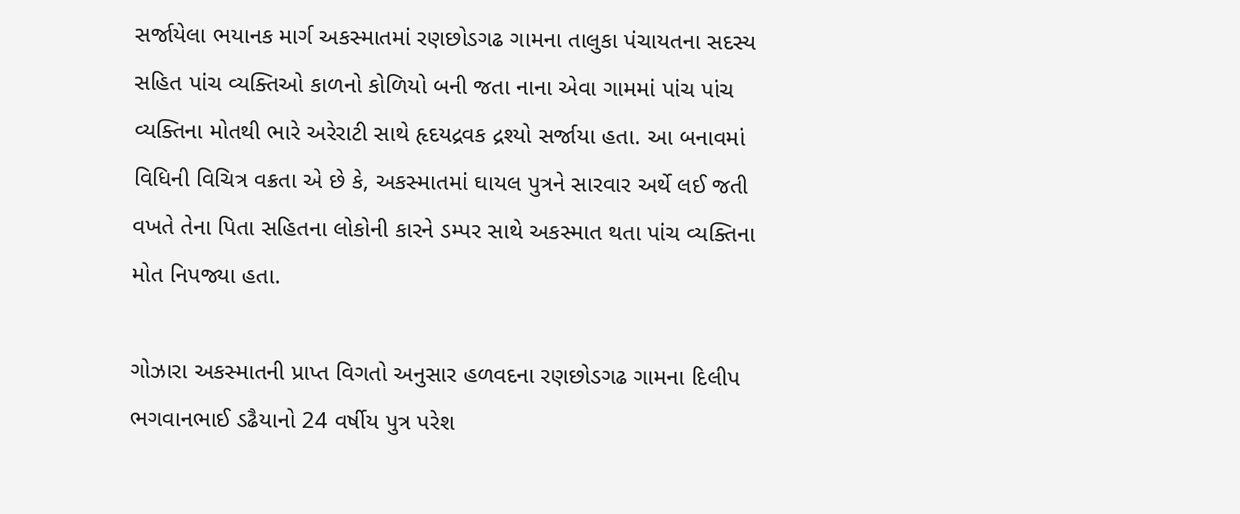સર્જાયેલા ભયાનક માર્ગ અકસ્માતમાં રણછોડગઢ ગામના તાલુકા પંચાયતના સદસ્ય સહિત પાંચ વ્યક્તિઓ કાળનો કોળિયો બની જતા નાના એવા ગામમાં પાંચ પાંચ વ્યક્તિના મોતથી ભારે અરેરાટી સાથે હૃદયદ્રવક દ્રશ્યો સર્જાયા હતા. આ બનાવમાં વિધિની વિચિત્ર વક્રતા એ છે કે, અકસ્માતમાં ઘાયલ પુત્રને સારવાર અર્થે લઈ જતી વખતે તેના પિતા સહિતના લોકોની કારને ડમ્પર સાથે અકસ્માત થતા પાંચ વ્યક્તિના મોત નિપજ્યા હતા.

ગોઝારા અકસ્માતની પ્રાપ્ત વિગતો અનુસાર હળવદના રણછોડગઢ ગામના દિલીપ ભગવાનભાઈ ડઢૈયાનો 24 વર્ષીય પુત્ર પરેશ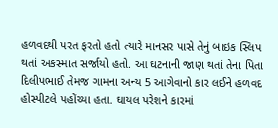હળવદથી પરત ફરતો હતો ત્યારે માનસર પાસે તેનું બાઇક સ્લિપ થતાં અકસ્માત સર્જાયો હતો. આ ઘટનાની જાણ થતાં તેના પિતા દિલીપભાઈ તેમજ ગામના અન્ય 5 આગેવાનો કાર લઈને હળવદ હોસ્પીટલે પહોંચ્યા હતા. ઘાયલ પરેશને કારમાં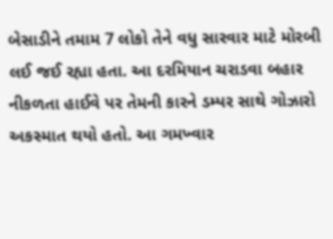બેસાડીને તમામ 7 લોકો તેને વધુ સારવાર માટે મોરબી લઈ જઈ રહ્યા હતા. આ દરમિયાન ચરાડવા બહાર નીકળતા હાઈવે પર તેમની કારને ડમ્પર સાથે ગોઝારો અકસ્માત થયો હતો. આ ગમખ્વાર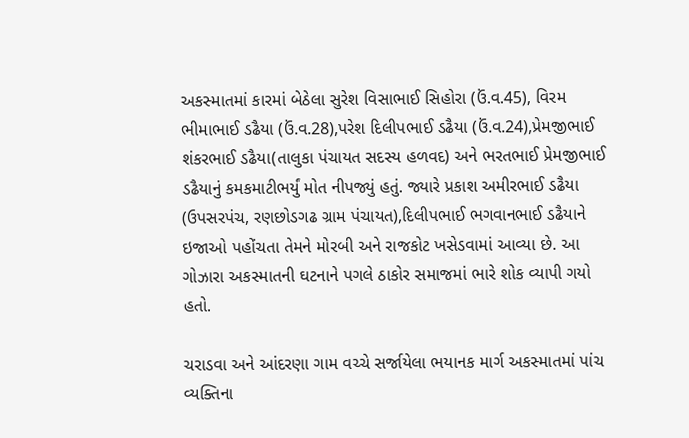અકસ્માતમાં કારમાં બેઠેલા સુરેશ વિસાભાઈ સિહોરા (ઉં.વ.45), વિરમ ભીમાભાઈ ડઢૈયા (ઉં.વ.28),પરેશ દિલીપભાઈ ડઢૈયા (ઉં.વ.24),પ્રેમજીભાઈ શંકરભાઈ ડઢૈયા(તાલુકા પંચાયત સદસ્ય હળવદ) અને ભરતભાઈ પ્રેમજીભાઈ ડઢૈયાનું કમકમાટીભર્યું મોત નીપજ્યું હતું. જ્યારે પ્રકાશ અમીરભાઈ ડઢૈયા (ઉપસરપંચ, રણછોડગઢ ગ્રામ પંચાયત),દિલીપભાઈ ભગવાનભાઈ ડઢૈયાને ઇજાઓ પહોંચતા તેમને મોરબી અને રાજકોટ ખસેડવામાં આવ્યા છે. આ ગોઝારા અકસ્માતની ઘટનાને પગલે ઠાકોર સમાજમાં ભારે શોક વ્યાપી ગયો હતો.

ચરાડવા અને આંદરણા ગામ વચ્ચે સર્જાયેલા ભયાનક માર્ગ અકસ્માતમાં પાંચ વ્યક્તિના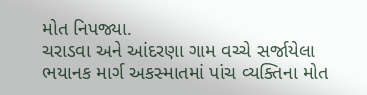મોત નિપજ્યા.
ચરાડવા અને આંદરણા ગામ વચ્ચે સર્જાયેલા ભયાનક માર્ગ અકસ્માતમાં પાંચ વ્યક્તિના મોત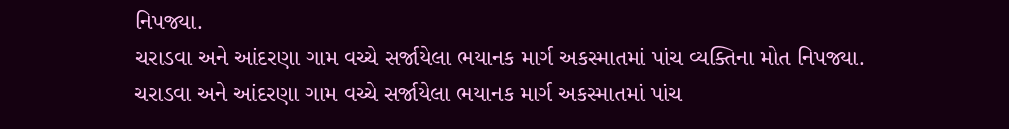નિપજ્યા.
ચરાડવા અને આંદરણા ગામ વચ્ચે સર્જાયેલા ભયાનક માર્ગ અકસ્માતમાં પાંચ વ્યક્તિના મોત નિપજ્યા.
ચરાડવા અને આંદરણા ગામ વચ્ચે સર્જાયેલા ભયાનક માર્ગ અકસ્માતમાં પાંચ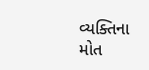વ્યક્તિના મોત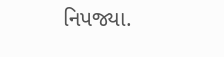નિપજ્યા.